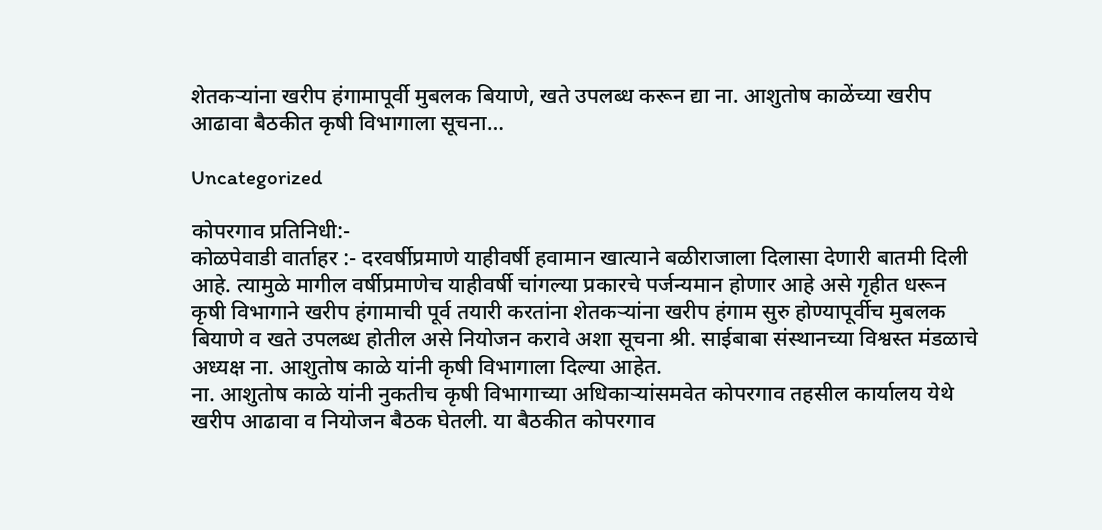शेतकऱ्यांना खरीप हंगामापूर्वी मुबलक बियाणे, खते उपलब्ध करून द्या ना. आशुतोष काळेंच्या खरीप आढावा बैठकीत कृषी विभागाला सूचना…

Uncategorized

कोपरगाव प्रतिनिधी:-
कोळपेवाडी वार्ताहर :- दरवर्षीप्रमाणे याहीवर्षी हवामान खात्याने बळीराजाला दिलासा देणारी बातमी दिली आहे. त्यामुळे मागील वर्षीप्रमाणेच याहीवर्षी चांगल्या प्रकारचे पर्जन्यमान होणार आहे असे गृहीत धरून कृषी विभागाने खरीप हंगामाची पूर्व तयारी करतांना शेतकऱ्यांना खरीप हंगाम सुरु होण्यापूर्वीच मुबलक बियाणे व खते उपलब्ध होतील असे नियोजन करावे अशा सूचना श्री. साईबाबा संस्थानच्या विश्वस्त मंडळाचे अध्यक्ष ना. आशुतोष काळे यांनी कृषी विभागाला दिल्या आहेत.
ना. आशुतोष काळे यांनी नुकतीच कृषी विभागाच्या अधिकाऱ्यांसमवेत कोपरगाव तहसील कार्यालय येथे खरीप आढावा व नियोजन बैठक घेतली. या बैठकीत कोपरगाव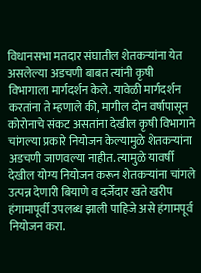विधानसभा मतदार संघातील शेतकऱ्यांना येत असलेल्या अडचणी बाबत त्यांनी कृषी विभागाला मार्गदर्शन केले. यावेळी मार्गदर्शन करतांना ते म्हणाले की, मागील दोन वर्षापासून कोरोनाचे संकट असतांना देखील कृषी विभागाने चांगल्या प्रकारे नियोजन केल्यामुळे शेतकऱ्यांना अडचणी जाणवल्या नाहीत. त्यामुळे यावर्षी देखील योग्य नियोजन करून शेतकऱ्यांना चांगले उत्पन्न देणारी बियाणे व दर्जेदार खते खरीप हंगामापूर्वी उपलब्ध झाली पाहिजे असे हंगामपूर्व नियोजन करा.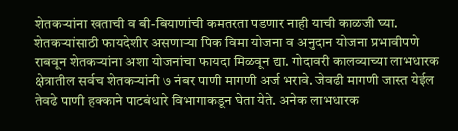शेतकऱ्यांना खताची व बी-बियाणांची कमतरता पडणार नाही याची काळजी घ्या. शेतकऱ्यांसाठी फायदेशीर असणाऱ्या पिक विमा योजना व अनुदान योजना प्रभावीपणे राबवून शेतकऱ्यांना अशा योजनांचा फायदा मिळवून द्या. गोदावरी कालव्याच्या लाभधारक क्षेत्रातील सर्वच शेतकऱ्यांनी ७ नंबर पाणी मागणी अर्ज भरावे. जेवढी मागणी जास्त येईल तेवढे पाणी हक्काने पाटबंधारे विभागाकडून घेता येते. अनेक लाभधारक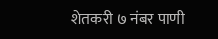शेतकरी ७ नंबर पाणी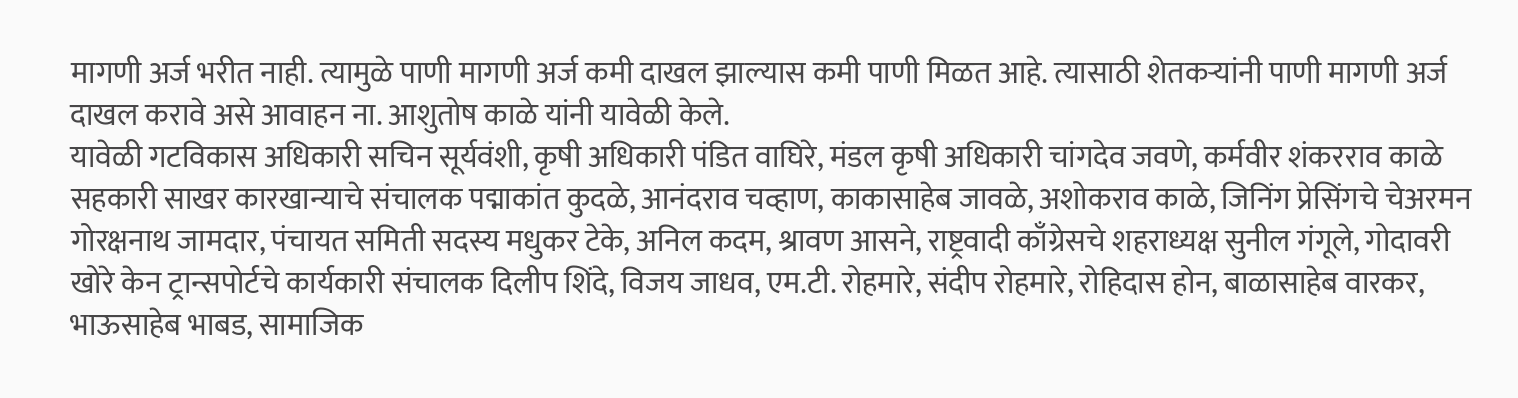मागणी अर्ज भरीत नाही. त्यामुळे पाणी मागणी अर्ज कमी दाखल झाल्यास कमी पाणी मिळत आहे. त्यासाठी शेतकऱ्यांनी पाणी मागणी अर्ज दाखल करावे असे आवाहन ना. आशुतोष काळे यांनी यावेळी केले.
यावेळी गटविकास अधिकारी सचिन सूर्यवंशी, कृषी अधिकारी पंडित वाघिरे, मंडल कृषी अधिकारी चांगदेव जवणे, कर्मवीर शंकरराव काळे सहकारी साखर कारखान्याचे संचालक पद्माकांत कुदळे, आनंदराव चव्हाण, काकासाहेब जावळे, अशोकराव काळे, जिनिंग प्रेसिंगचे चेअरमन गोरक्षनाथ जामदार, पंचायत समिती सदस्य मधुकर टेके, अनिल कदम, श्रावण आसने, राष्ट्रवादी काँग्रेसचे शहराध्यक्ष सुनील गंगूले, गोदावरी खोरे केन ट्रान्सपोर्टचे कार्यकारी संचालक दिलीप शिंदे, विजय जाधव, एम.टी. रोहमारे, संदीप रोहमारे, रोहिदास होन, बाळासाहेब वारकर, भाऊसाहेब भाबड, सामाजिक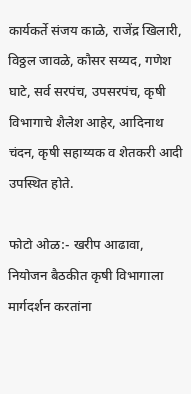कार्यकर्ते संजय काळे, राजेंद्र खिलारी, विठ्ठल जावळे, कौसर सय्यद, गणेश घाटे, सर्व सरपंच, उपसरपंच, कृषी विभागाचे शैलेश आहेर, आदिनाथ चंदन, कृषी सहाय्यक व शेतकरी आदी उपस्थित होते.

फोटो ओळ:- खरीप आढावा, नियोजन बैठकीत कृषी विभागाला मार्गदर्शन करतांना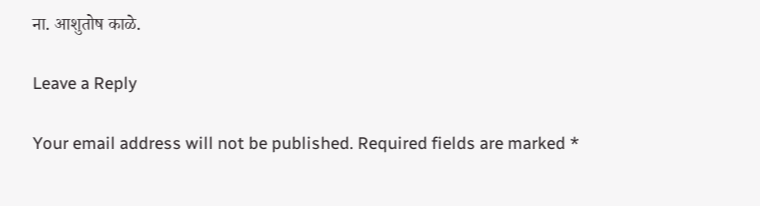ना. आशुतोष काळे.

Leave a Reply

Your email address will not be published. Required fields are marked *